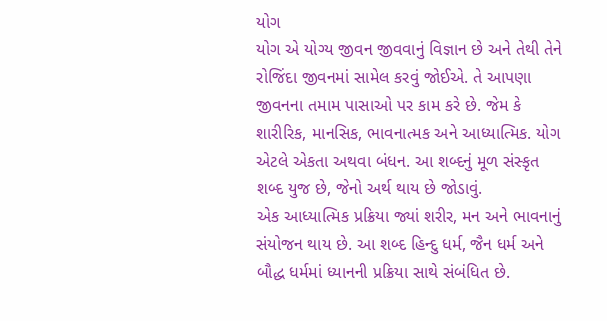યોગ
યોગ એ યોગ્ય જીવન જીવવાનું વિજ્ઞાન છે અને તેથી તેને રોજિંદા જીવનમાં સામેલ કરવું જોઈએ. તે આપણા જીવનના તમામ પાસાઓ પર કામ કરે છે. જેમ કે શારીરિક, માનસિક, ભાવનાત્મક અને આધ્યાત્મિક. યોગ એટલે એકતા અથવા બંધન. આ શબ્દનું મૂળ સંસ્કૃત શબ્દ યુજ છે, જેનો અર્થ થાય છે જોડાવું.
એક આધ્યાત્મિક પ્રક્રિયા જ્યાં શરીર, મન અને ભાવનાનું સંયોજન થાય છે. આ શબ્દ હિન્દુ ધર્મ, જૈન ધર્મ અને બૌદ્ધ ધર્મમાં ધ્યાનની પ્રક્રિયા સાથે સંબંધિત છે.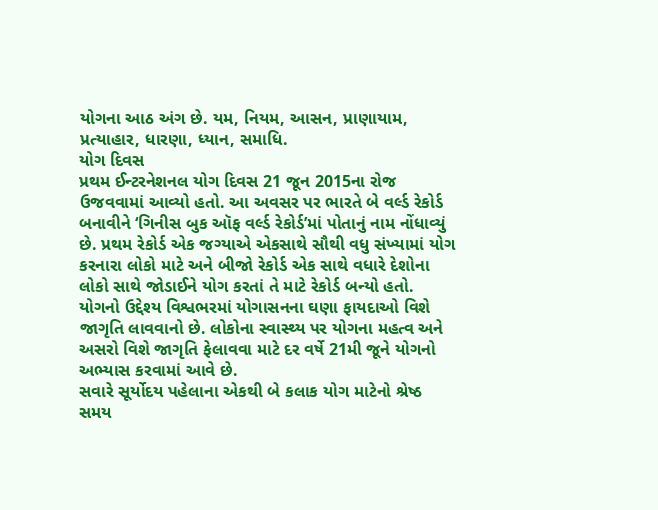યોગના આઠ અંગ છે. યમ, નિયમ, આસન, પ્રાણાયામ, પ્રત્યાહાર, ધારણા, ધ્યાન, સમાધિ.
યોગ દિવસ
પ્રથમ ઈન્ટરનેશનલ યોગ દિવસ 21 જૂન 2015ના રોજ ઉજવવામાં આવ્યો હતો. આ અવસર પર ભારતે બે વર્લ્ડ રેકોર્ડ બનાવીને ‘ગિનીસ બુક ઑફ વર્લ્ડ રેકોર્ડ’માં પોતાનું નામ નોંધાવ્યું છે. પ્રથમ રેકોર્ડ એક જગ્યાએ એકસાથે સૌથી વધુ સંખ્યામાં યોગ કરનારા લોકો માટે અને બીજો રેકોર્ડ એક સાથે વધારે દેશોના લોકો સાથે જોડાઈને યોગ કરતાં તે માટે રેકોર્ડ બન્યો હતો.
યોગનો ઉદ્દેશ્ય વિશ્વભરમાં યોગાસનના ઘણા ફાયદાઓ વિશે જાગૃતિ લાવવાનો છે. લોકોના સ્વાસ્થ્ય પર યોગના મહત્વ અને અસરો વિશે જાગૃતિ ફેલાવવા માટે દર વર્ષે 21મી જૂને યોગનો અભ્યાસ કરવામાં આવે છે.
સવારે સૂર્યોદય પહેલાના એકથી બે કલાક યોગ માટેનો શ્રેષ્ઠ સમય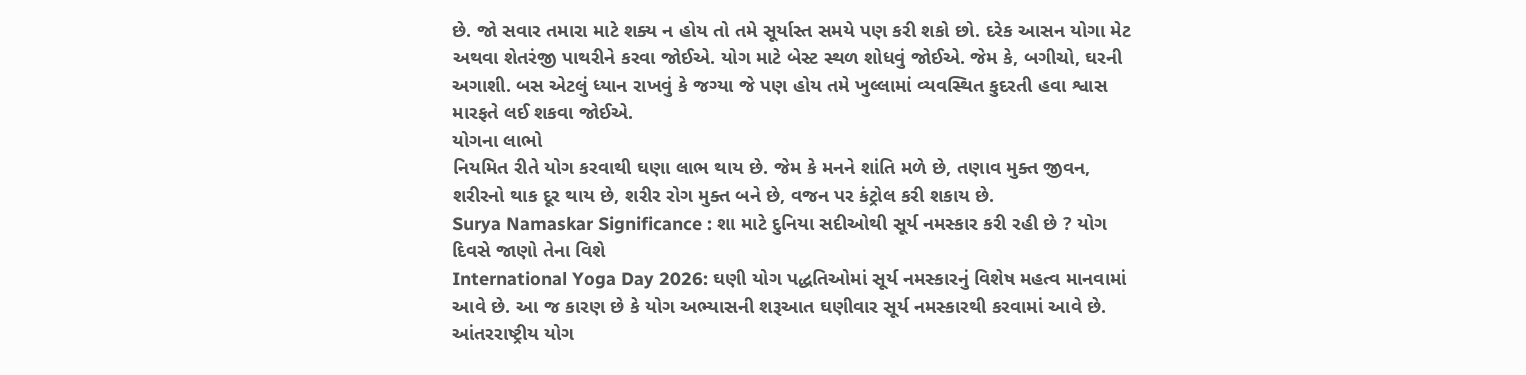છે. જો સવાર તમારા માટે શક્ય ન હોય તો તમે સૂર્યાસ્ત સમયે પણ કરી શકો છો. દરેક આસન યોગા મેટ અથવા શેતરંજી પાથરીને કરવા જોઈએ. યોગ માટે બેસ્ટ સ્થળ શોધવું જોઈએ. જેમ કે, બગીચો, ઘરની અગાશી. બસ એટલું ધ્યાન રાખવું કે જગ્યા જે પણ હોય તમે ખુલ્લામાં વ્યવસ્થિત કુદરતી હવા શ્વાસ મારફતે લઈ શકવા જોઈએ.
યોગના લાભો
નિયમિત રીતે યોગ કરવાથી ઘણા લાભ થાય છે. જેમ કે મનને શાંતિ મળે છે, તણાવ મુક્ત જીવન, શરીરનો થાક દૂર થાય છે, શરીર રોગ મુક્ત બને છે, વજન પર કંટ્રોલ કરી શકાય છે.
Surya Namaskar Significance : શા માટે દુનિયા સદીઓથી સૂર્ય નમસ્કાર કરી રહી છે ? યોગ દિવસે જાણો તેના વિશે
International Yoga Day 2026: ઘણી યોગ પદ્ધતિઓમાં સૂર્ય નમસ્કારનું વિશેષ મહત્વ માનવામાં આવે છે. આ જ કારણ છે કે યોગ અભ્યાસની શરૂઆત ઘણીવાર સૂર્ય નમસ્કારથી કરવામાં આવે છે. આંતરરાષ્ટ્રીય યોગ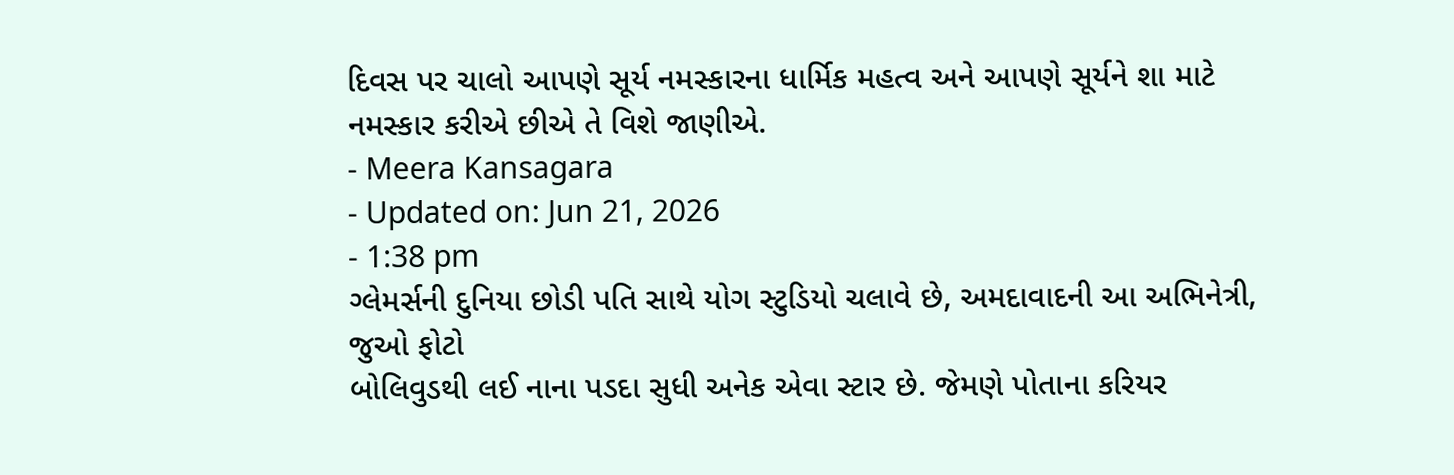દિવસ પર ચાલો આપણે સૂર્ય નમસ્કારના ધાર્મિક મહત્વ અને આપણે સૂર્યને શા માટે નમસ્કાર કરીએ છીએ તે વિશે જાણીએ.
- Meera Kansagara
- Updated on: Jun 21, 2026
- 1:38 pm
ગ્લેમર્સની દુનિયા છોડી પતિ સાથે યોગ સ્ટુડિયો ચલાવે છે, અમદાવાદની આ અભિનેત્રી, જુઓ ફોટો
બોલિવુડથી લઈ નાના પડદા સુધી અનેક એવા સ્ટાર છે. જેમણે પોતાના કરિયર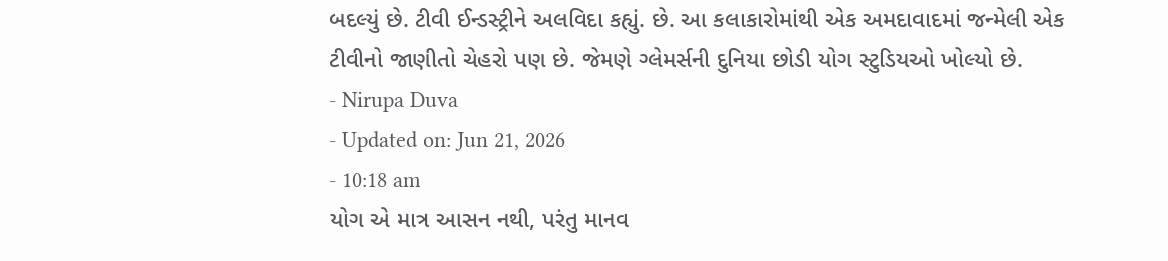બદલ્યું છે. ટીવી ઈન્ડસ્ટ્રીને અલવિદા કહ્યું. છે. આ કલાકારોમાંથી એક અમદાવાદમાં જન્મેલી એક ટીવીનો જાણીતો ચેહરો પણ છે. જેમણે ગ્લેમર્સની દુનિયા છોડી યોગ સ્ટુડિયઓ ખોલ્યો છે.
- Nirupa Duva
- Updated on: Jun 21, 2026
- 10:18 am
યોગ એ માત્ર આસન નથી, પરંતુ માનવ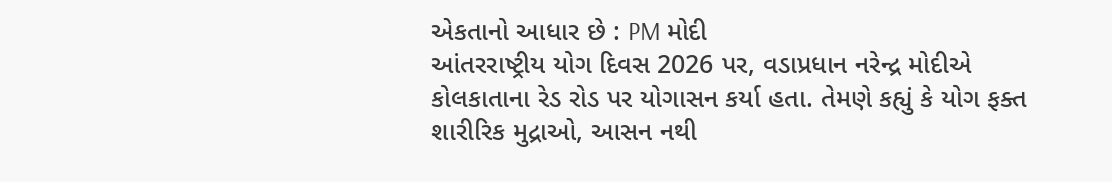એકતાનો આધાર છે : PM મોદી
આંતરરાષ્ટ્રીય યોગ દિવસ 2026 પર, વડાપ્રધાન નરેન્દ્ર મોદીએ કોલકાતાના રેડ રોડ પર યોગાસન કર્યા હતા. તેમણે કહ્યું કે યોગ ફક્ત શારીરિક મુદ્રાઓ, આસન નથી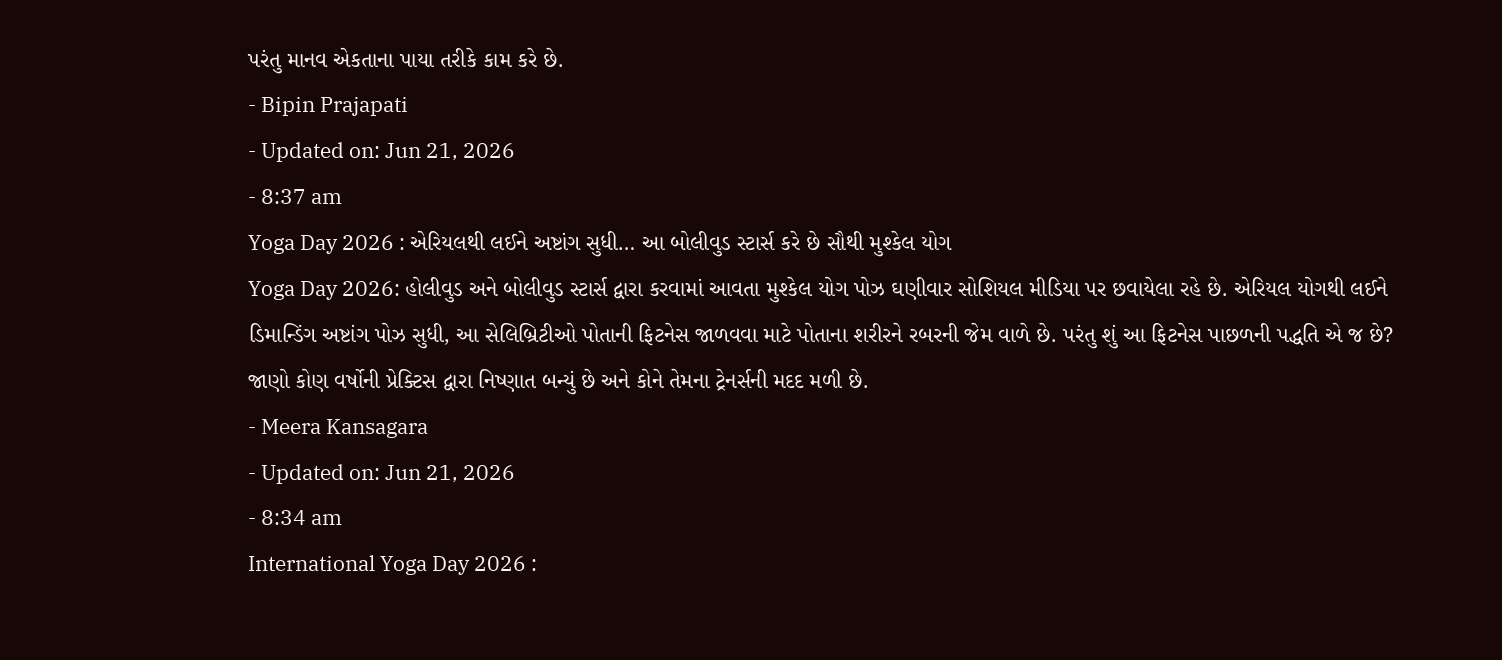પરંતુ માનવ એકતાના પાયા તરીકે કામ કરે છે.
- Bipin Prajapati
- Updated on: Jun 21, 2026
- 8:37 am
Yoga Day 2026 : એરિયલથી લઈને અષ્ટાંગ સુધી… આ બોલીવુડ સ્ટાર્સ કરે છે સૌથી મુશ્કેલ યોગ
Yoga Day 2026: હોલીવુડ અને બોલીવુડ સ્ટાર્સ દ્વારા કરવામાં આવતા મુશ્કેલ યોગ પોઝ ઘણીવાર સોશિયલ મીડિયા પર છવાયેલા રહે છે. એરિયલ યોગથી લઈને ડિમાન્ડિંગ અષ્ટાંગ પોઝ સુધી, આ સેલિબ્રિટીઓ પોતાની ફિટનેસ જાળવવા માટે પોતાના શરીરને રબરની જેમ વાળે છે. પરંતુ શું આ ફિટનેસ પાછળની પદ્ધતિ એ જ છે? જાણો કોણ વર્ષોની પ્રેક્ટિસ દ્વારા નિષ્ણાત બન્યું છે અને કોને તેમના ટ્રેનર્સની મદદ મળી છે.
- Meera Kansagara
- Updated on: Jun 21, 2026
- 8:34 am
International Yoga Day 2026 :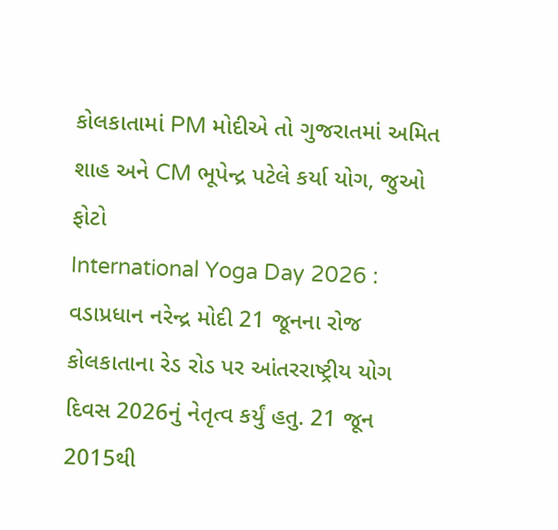કોલકાતામાં PM મોદીએ તો ગુજરાતમાં અમિત શાહ અને CM ભૂપેન્દ્ર પટેલે કર્યા યોગ, જુઓ ફોટો
International Yoga Day 2026 : વડાપ્રધાન નરેન્દ્ર મોદી 21 જૂનના રોજ કોલકાતાના રેડ રોડ પર આંતરરાષ્ટ્રીય યોગ દિવસ 2026નું નેતૃત્વ કર્યું હતુ. 21 જૂન 2015થી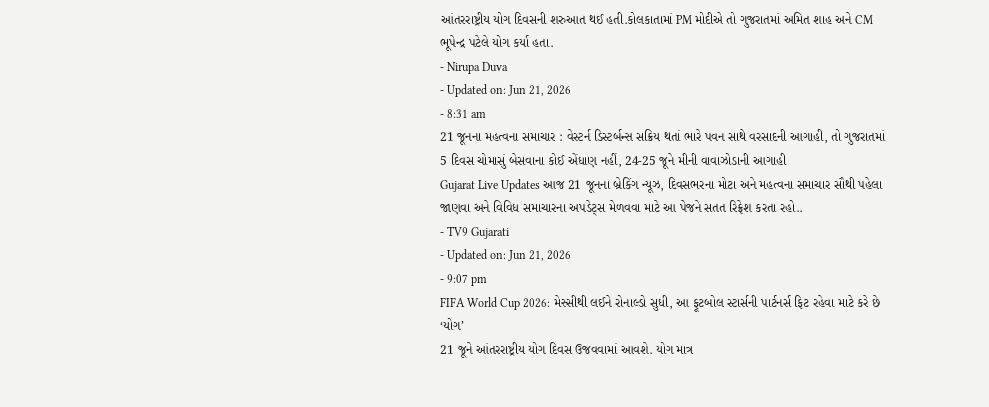આંતરરાષ્ટ્રીય યોગ દિવસની શરુઆત થઈ હતી.કોલકાતામાં PM મોદીએ તો ગુજરાતમાં અમિત શાહ અને CM ભૂપેન્દ્ર પટેલે યોગ કર્યા હતા.
- Nirupa Duva
- Updated on: Jun 21, 2026
- 8:31 am
21 જૂનના મહત્વના સમાચાર : વેસ્ટર્ન ડિસ્ટર્બન્સ સક્રિય થતાં ભારે પવન સાથે વરસાદની આગાહી, તો ગુજરાતમાં 5 દિવસ ચોમાસું બેસવાના કોઈ એંધાણ નહીં, 24-25 જૂને મીની વાવાઝોડાની આગાહી
Gujarat Live Updates આજ 21 જૂનના બ્રેકિંગ ન્યૂઝ, દિવસભરના મોટા અને મહત્વના સમાચાર સૌથી પહેલા જાણવા અને વિવિધ સમાચારના અપડેટ્સ મેળવવા માટે આ પેજને સતત રિફ્રેશ કરતા રહો..
- TV9 Gujarati
- Updated on: Jun 21, 2026
- 9:07 pm
FIFA World Cup 2026: મેસ્સીથી લઈને રોનાલ્ડો સુધી, આ ફૂટબોલ સ્ટાર્સની પાર્ટનર્સ ફિટ રહેવા માટે કરે છે ‘યોગ’
21 જૂને આંતરરાષ્ટ્રીય યોગ દિવસ ઉજવવામાં આવશે. યોગ માત્ર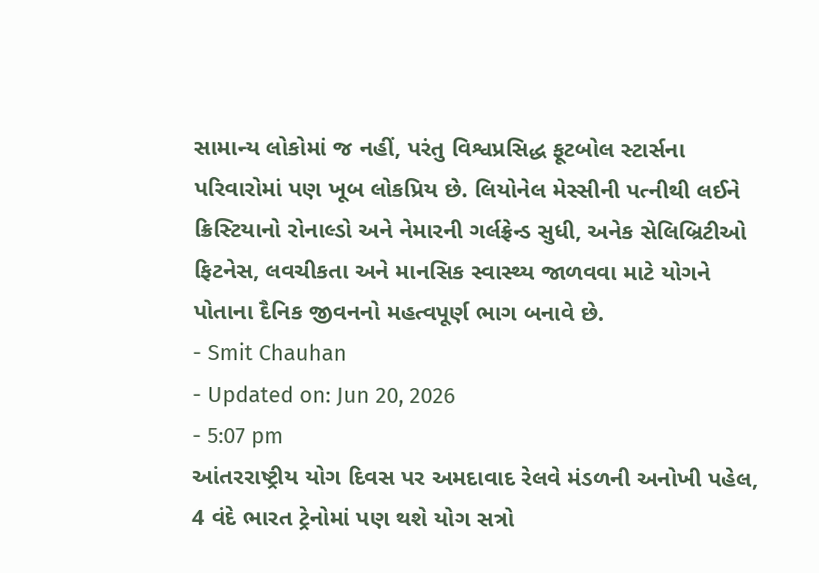સામાન્ય લોકોમાં જ નહીં, પરંતુ વિશ્વપ્રસિદ્ધ ફૂટબોલ સ્ટાર્સના પરિવારોમાં પણ ખૂબ લોકપ્રિય છે. લિયોનેલ મેસ્સીની પત્નીથી લઈને ક્રિસ્ટિયાનો રોનાલ્ડો અને નેમારની ગર્લફ્રેન્ડ સુધી, અનેક સેલિબ્રિટીઓ ફિટનેસ, લવચીકતા અને માનસિક સ્વાસ્થ્ય જાળવવા માટે યોગને પોતાના દૈનિક જીવનનો મહત્વપૂર્ણ ભાગ બનાવે છે.
- Smit Chauhan
- Updated on: Jun 20, 2026
- 5:07 pm
આંતરરાષ્ટ્રીય યોગ દિવસ પર અમદાવાદ રેલવે મંડળની અનોખી પહેલ, 4 વંદે ભારત ટ્રેનોમાં પણ થશે યોગ સત્રો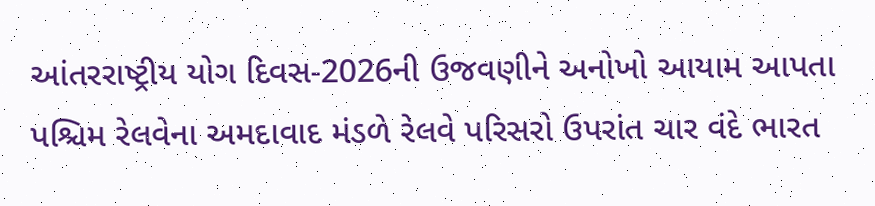આંતરરાષ્ટ્રીય યોગ દિવસ-2026ની ઉજવણીને અનોખો આયામ આપતા પશ્ચિમ રેલવેના અમદાવાદ મંડળે રેલવે પરિસરો ઉપરાંત ચાર વંદે ભારત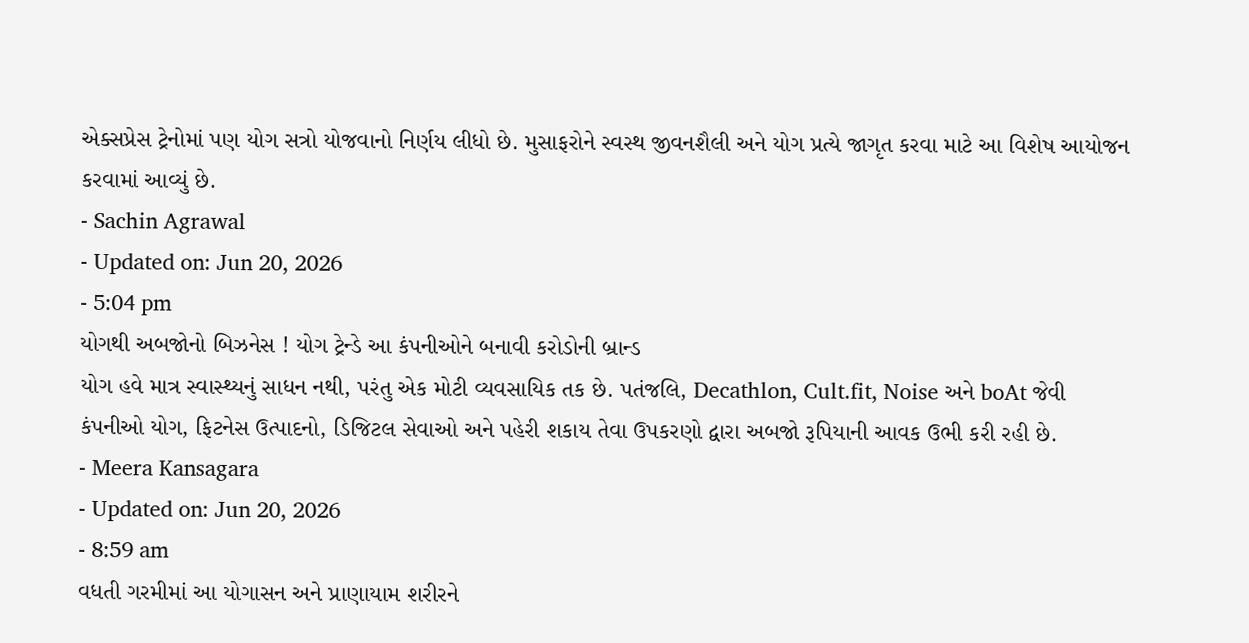એક્સપ્રેસ ટ્રેનોમાં પણ યોગ સત્રો યોજવાનો નિર્ણય લીધો છે. મુસાફરોને સ્વસ્થ જીવનશૈલી અને યોગ પ્રત્યે જાગૃત કરવા માટે આ વિશેષ આયોજન કરવામાં આવ્યું છે.
- Sachin Agrawal
- Updated on: Jun 20, 2026
- 5:04 pm
યોગથી અબજોનો બિઝનેસ ! યોગ ટ્રેન્ડે આ કંપનીઓને બનાવી કરોડોની બ્રાન્ડ
યોગ હવે માત્ર સ્વાસ્થ્યનું સાધન નથી, પરંતુ એક મોટી વ્યવસાયિક તક છે. પતંજલિ, Decathlon, Cult.fit, Noise અને boAt જેવી કંપનીઓ યોગ, ફિટનેસ ઉત્પાદનો, ડિજિટલ સેવાઓ અને પહેરી શકાય તેવા ઉપકરણો દ્વારા અબજો રૂપિયાની આવક ઉભી કરી રહી છે.
- Meera Kansagara
- Updated on: Jun 20, 2026
- 8:59 am
વધતી ગરમીમાં આ યોગાસન અને પ્રાણાયામ શરીરને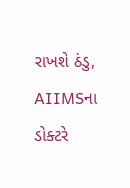રાખશે ઠંડુ, AIIMSના ડોક્ટરે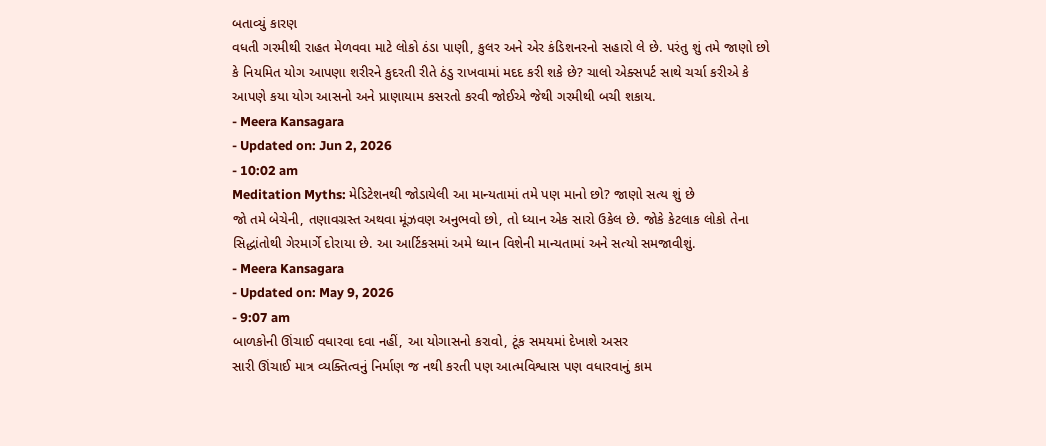બતાવ્યું કારણ
વધતી ગરમીથી રાહત મેળવવા માટે લોકો ઠંડા પાણી, કુલર અને એર કંડિશનરનો સહારો લે છે. પરંતુ શું તમે જાણો છો કે નિયમિત યોગ આપણા શરીરને કુદરતી રીતે ઠંડુ રાખવામાં મદદ કરી શકે છે? ચાલો એક્સપર્ટ સાથે ચર્ચા કરીએ કે આપણે કયા યોગ આસનો અને પ્રાણાયામ કસરતો કરવી જોઈએ જેથી ગરમીથી બચી શકાય.
- Meera Kansagara
- Updated on: Jun 2, 2026
- 10:02 am
Meditation Myths: મેડિટેશનથી જોડાયેલી આ માન્યતામાં તમે પણ માનો છો? જાણો સત્ય શું છે
જો તમે બેચેની, તણાવગ્રસ્ત અથવા મૂંઝવણ અનુભવો છો, તો ધ્યાન એક સારો ઉકેલ છે. જોકે કેટલાક લોકો તેના સિદ્ધાંતોથી ગેરમાર્ગે દોરાયા છે. આ આર્ટિકસમાં અમે ધ્યાન વિશેની માન્યતામાં અને સત્યો સમજાવીશું.
- Meera Kansagara
- Updated on: May 9, 2026
- 9:07 am
બાળકોની ઊંચાઈ વધારવા દવા નહીં, આ યોગાસનો કરાવો, ટૂંક સમયમાં દેખાશે અસર
સારી ઊંચાઈ માત્ર વ્યક્તિત્વનું નિર્માણ જ નથી કરતી પણ આત્મવિશ્વાસ પણ વધારવાનું કામ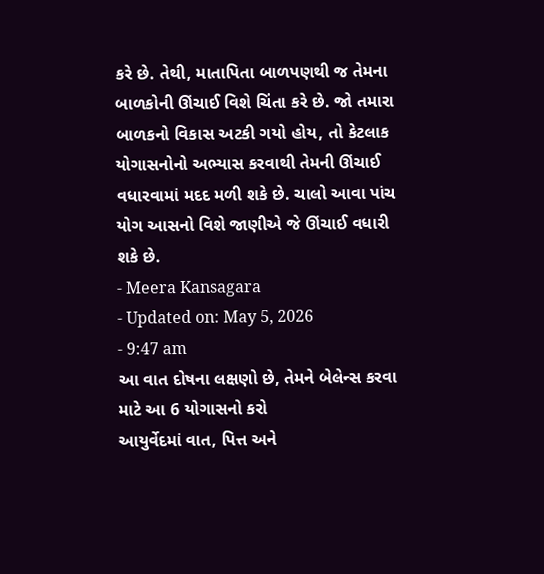કરે છે. તેથી, માતાપિતા બાળપણથી જ તેમના બાળકોની ઊંચાઈ વિશે ચિંતા કરે છે. જો તમારા બાળકનો વિકાસ અટકી ગયો હોય, તો કેટલાક યોગાસનોનો અભ્યાસ કરવાથી તેમની ઊંચાઈ વધારવામાં મદદ મળી શકે છે. ચાલો આવા પાંચ યોગ આસનો વિશે જાણીએ જે ઊંચાઈ વધારી શકે છે.
- Meera Kansagara
- Updated on: May 5, 2026
- 9:47 am
આ વાત દોષના લક્ષણો છે, તેમને બેલેન્સ કરવા માટે આ 6 યોગાસનો કરો
આયુર્વેદમાં વાત, પિત્ત અને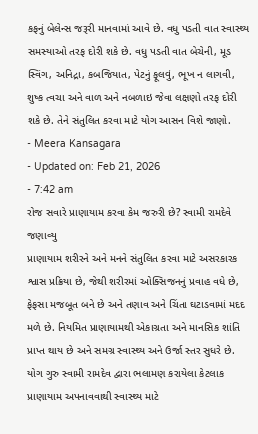કફનું બેલેન્સ જરૂરી માનવામાં આવે છે. વધુ પડતી વાત સ્વાસ્થ્ય સમસ્યાઓ તરફ દોરી શકે છે. વધુ પડતી વાત બેચેની, મૂડ સ્વિંગ, અનિદ્રા, કબજિયાત, પેટનું ફૂલવું, ભૂખ ન લાગવી, શુષ્ક ત્વચા અને વાળ અને નબળાઇ જેવા લક્ષણો તરફ દોરી શકે છે. તેને સંતુલિત કરવા માટે યોગ આસન વિશે જાણો.
- Meera Kansagara
- Updated on: Feb 21, 2026
- 7:42 am
રોજ સવારે પ્રાણાયામ કરવા કેમ જરુરી છે? સ્વામી રામદેવે જણાવ્યુ
પ્રાણાયામ શરીરને અને મનને સંતુલિત કરવા માટે અસરકારક શ્વાસ પ્રક્રિયા છે, જેથી શરીરમાં ઓક્સિજનનું પ્રવાહ વધે છે, ફેફસા મજબૂત બને છે અને તણાવ અને ચિંતા ઘટાડવામાં મદદ મળે છે. નિયમિત પ્રાણાયામથી એકાગ્રતા અને માનસિક શાંતિ પ્રાપ્ત થાય છે અને સમગ્ર સ્વાસ્થ્ય અને ઉર્જા સ્તર સુધરે છે. યોગ ગુરુ સ્વામી રામદેવ દ્વારા ભલામણ કરાયેલા કેટલાક પ્રાણાયામ અપનાવવાથી સ્વાસ્થ્ય માટે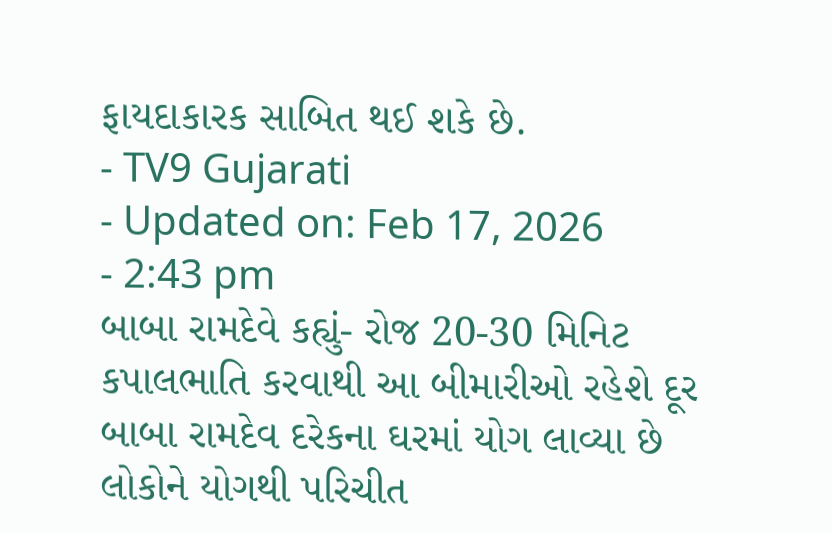ફાયદાકારક સાબિત થઈ શકે છે.
- TV9 Gujarati
- Updated on: Feb 17, 2026
- 2:43 pm
બાબા રામદેવે કહ્યું- રોજ 20-30 મિનિટ કપાલભાતિ કરવાથી આ બીમારીઓ રહેશે દૂર
બાબા રામદેવ દરેકના ઘરમાં યોગ લાવ્યા છે લોકોને યોગથી પરિચીત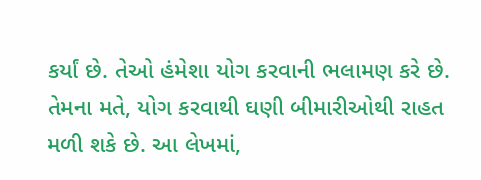કર્યાં છે. તેઓ હંમેશા યોગ કરવાની ભલામણ કરે છે. તેમના મતે, યોગ કરવાથી ઘણી બીમારીઓથી રાહત મળી શકે છે. આ લેખમાં,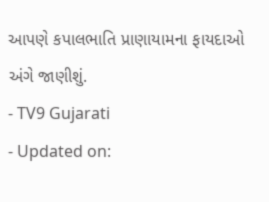આપણે કપાલભાતિ પ્રાણાયામના ફાયદાઓ અંગે જાણીશું.
- TV9 Gujarati
- Updated on: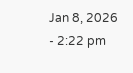Jan 8, 2026
- 2:22 pm